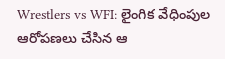Wrestlers vs WFI: లైంగిక వేధింపుల ఆరోపణలు చేసిన ఆ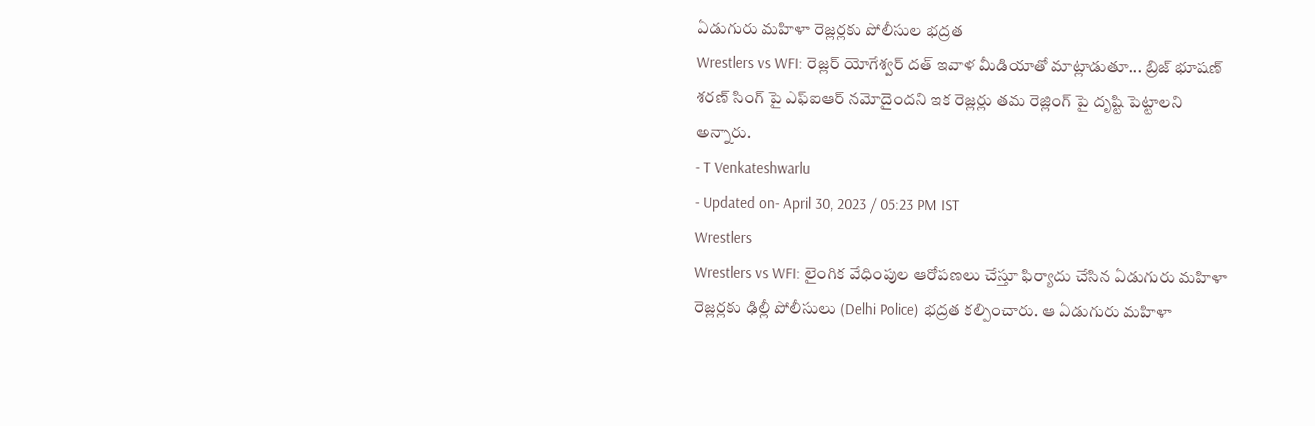ఏడుగురు మహిళా రెజ్లర్లకు పోలీసుల భద్రత
Wrestlers vs WFI: రెజ్లర్ యోగేశ్వర్ దత్ ఇవాళ మీడియాతో మాట్లాడుతూ... బ్రిజ్ భూషణ్ శరణ్ సింగ్ పై ఎఫ్ఐఆర్ నమోదైందని ఇక రెజ్లర్లు తమ రెజ్లింగ్ పై దృష్టి పెట్టాలని అన్నారు.
- T Venkateshwarlu
- Updated on- April 30, 2023 / 05:23 PM IST
Wrestlers
Wrestlers vs WFI: లైంగిక వేధింపుల ఆరోపణలు చేస్తూ ఫిర్యాదు చేసిన ఏడుగురు మహిళా రెజ్లర్లకు ఢిల్లీ పోలీసులు (Delhi Police) భద్రత కల్పించారు. ఆ ఏడుగురు మహిళా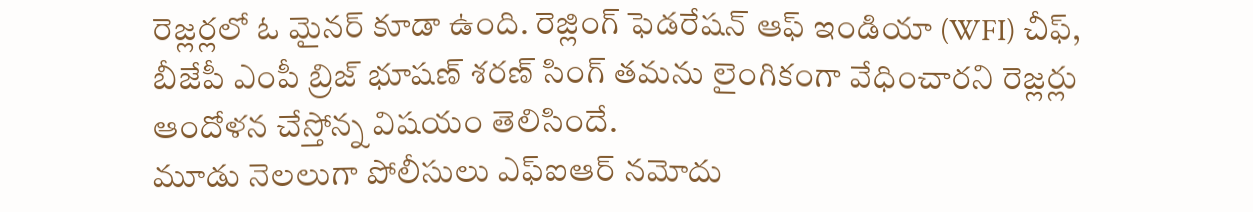రెజ్లర్లలో ఓ మైనర్ కూడా ఉంది. రెజ్లింగ్ ఫెడరేషన్ ఆఫ్ ఇండియా (WFI) చీఫ్, బీజేపీ ఎంపీ బ్రిజ్ భూషణ్ శరణ్ సింగ్ తమను లైంగికంగా వేధించారని రెజ్లర్లు ఆందోళన చేస్తోన్న విషయం తెలిసిందే.
మూడు నెలలుగా పోలీసులు ఎఫ్ఐఆర్ నమోదు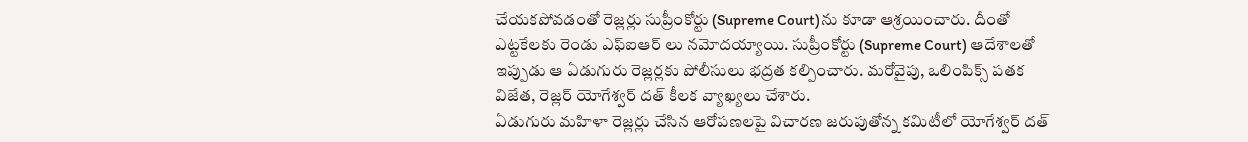చేయకపోవడంతో రెజ్లర్లు సుప్రీంకోర్టు (Supreme Court)ను కూడా ఆశ్రయించారు. దీంతో ఎట్టకేలకు రెండు ఎఫ్ఐఆర్ లు నమోదయ్యాయి. సుప్రీంకోర్టు (Supreme Court) ఆదేశాలతో ఇప్పుడు ఆ ఏడుగురు రెజ్లర్లకు పోలీసులు భద్రత కల్పించారు. మరోవైపు, ఒలింపిక్స్ పతక విజేత, రెజ్లర్ యోగేశ్వర్ దత్ కీలక వ్యాఖ్యలు చేశారు.
ఏడుగురు మహిళా రెజ్లర్లు చేసిన ఆరోపణలపై విచారణ జరుపుతోన్న కమిటీలో యోగేశ్వర్ దత్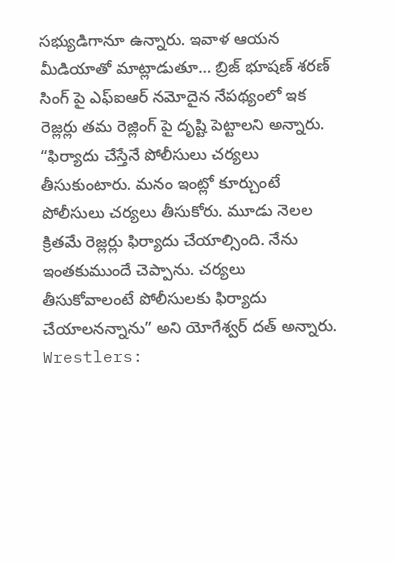సభ్యుడిగానూ ఉన్నారు. ఇవాళ ఆయన మీడియాతో మాట్లాడుతూ… బ్రిజ్ భూషణ్ శరణ్ సింగ్ పై ఎఫ్ఐఆర్ నమోదైన నేపథ్యంలో ఇక రెజ్లర్లు తమ రెజ్లింగ్ పై దృష్టి పెట్టాలని అన్నారు.
“ఫిర్యాదు చేస్తేనే పోలీసులు చర్యలు తీసుకుంటారు. మనం ఇంట్లో కూర్చుంటే పోలీసులు చర్యలు తీసుకోరు. మూడు నెలల క్రితమే రెజ్లర్లు ఫిర్యాదు చేయాల్సింది. నేను ఇంతకుముందే చెప్పాను. చర్యలు తీసుకోవాలంటే పోలీసులకు ఫిర్యాదు చేయాలనన్నాను” అని యోగేశ్వర్ దత్ అన్నారు.
Wrestlers: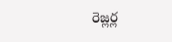రెజ్లర్ల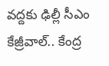వద్దకు ఢిల్లీ సీఎం కేజ్రీవాల్.. కేంద్ర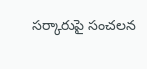సర్కారుపై సంచలన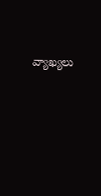వ్యాఖ్యలు